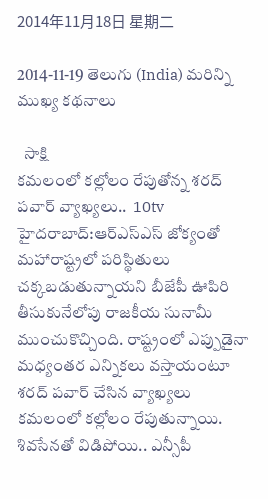2014年11月18日 星期二

2014-11-19 తెలుగు (India) మరిన్ని ముఖ్య కథనాలు

  సాక్షి
కమలంలో కల్లోలం రేపుతోన్న శరద్ పవార్ వ్యాఖ్యలు..  10tv
హైదరాబాద్:ఆర్‌ఎస్‌ఎస్ జోక్యంతో మహారాష్ట్రలో పరిస్థితులు చక్కబడుతున్నాయని బీజేపీ ఊపిరి తీసుకునేలోపు రాజకీయ సునామీ ముంచుకొచ్చింది. రాష్ట్రంలో ఎప్పుడైనా మధ్యంతర ఎన్నికలు వస్తాయంటూ శరద్‌ పవార్‌ చేసిన వ్యాఖ్యలు కమలంలో కల్లోలం రేపుతున్నాయి. శివసేనతో విడిపోయి.. ఎన్సీపీ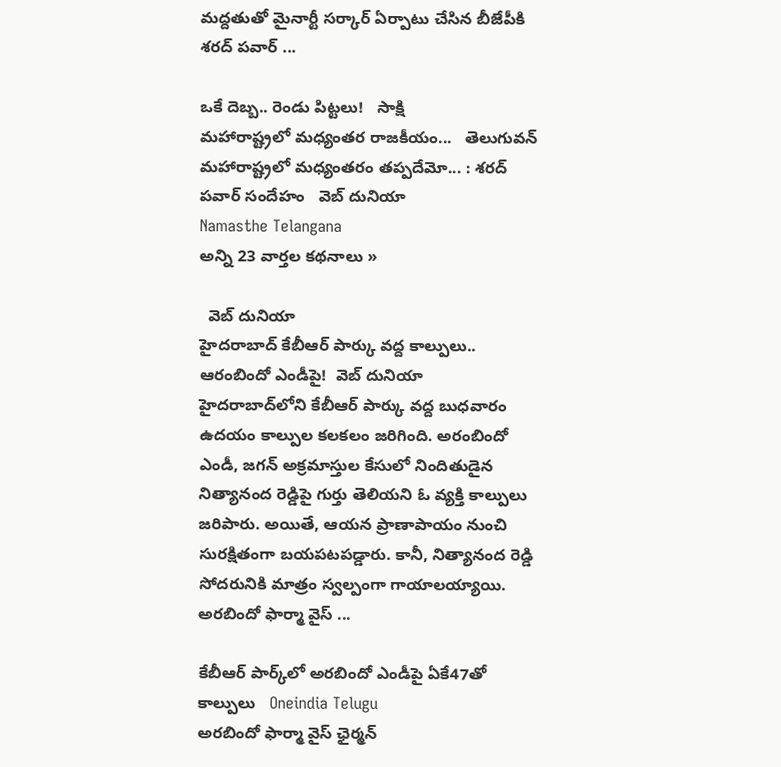మద్దతుతో మైనార్టీ సర్కార్‌ ఏర్పాటు చేసిన బీజేపీకి శరద్‌ పవార్ ...

ఒకే దెబ్బ.. రెండు పిట్టలు!   సాక్షి
మహారాష్ట్రలో మధ్యంతర రాజకీయం...   తెలుగువన్
మహారాష్ట్రలో మధ్యంతరం తప్పదేమో... : శరద్ పవార్ సందేహం   వెబ్ దునియా
Namasthe Telangana
అన్ని 23 వార్తల కథనాలు »

  వెబ్ దునియా
హైదరాబాద్ కేబీఆర్ పార్కు వద్ద కాల్పులు.. ఆరంబిందో ఎండీపై!  వెబ్ దునియా
హైదరాబాద్‌లోని కేబీఆర్ పార్కు వద్ద బుధవారం ఉదయం కాల్పుల కలకలం జరిగింది. అరంబిందో ఎండీ, జగన్ అక్రమాస్తుల కేసులో నిందితుడైన నిత్యానంద రెడ్డిపై గుర్తు తెలియని ఓ వ్యక్తి కాల్పులు జరిపారు. అయితే, ఆయన ప్రాణాపాయం నుంచి సురక్షితంగా బయపటపడ్డారు. కానీ, నిత్యానంద రెడ్డి సోదరునికి మాత్రం స్వల్పంగా గాయాలయ్యాయి. అరబిందో ఫార్మా వైస్ ...

కేబీఆర్ పార్క్‌లో అరబిందో ఎండీపై ఏకే47తో కాల్పులు   Oneindia Telugu
అరబిందో ఫార్మా వైస్ ఛైర్మన్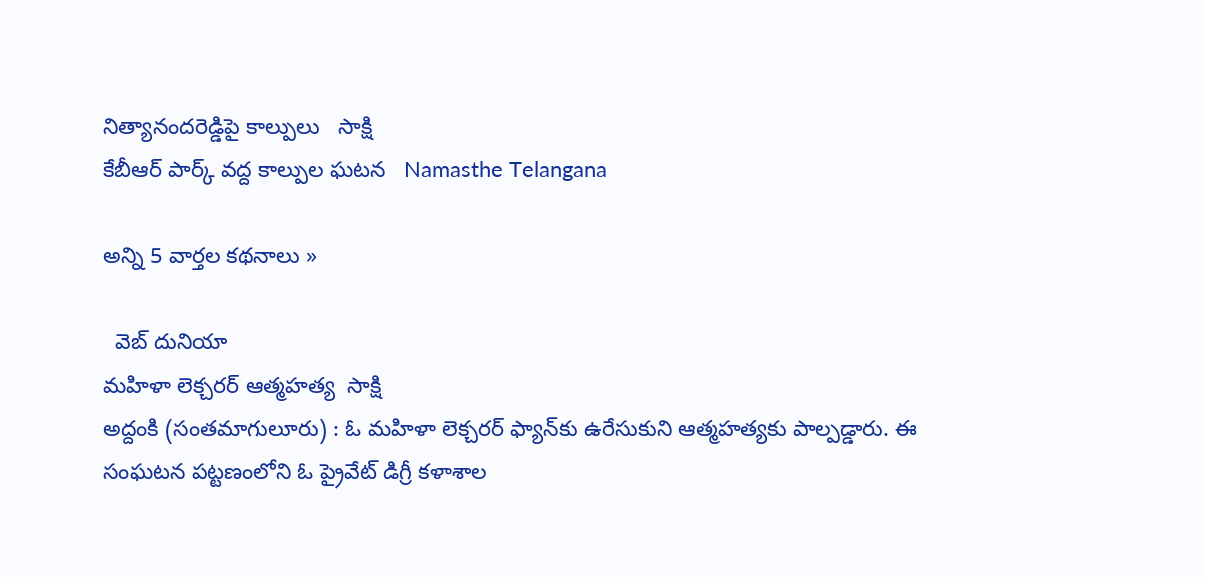నిత్యానందరెడ్డిపై కాల్పులు   సాక్షి
కేబీఆర్ పార్క్ వద్ద కాల్పుల ఘటన   Namasthe Telangana

అన్ని 5 వార్తల కథనాలు »

  వెబ్ దునియా
మహిళా లెక్చరర్ ఆత్మహత్య  సాక్షి
అద్దంకి (సంతమాగులూరు) : ఓ మహిళా లెక్చరర్ ఫ్యాన్‌కు ఉరేసుకుని ఆత్మహత్యకు పాల్పడ్డారు. ఈ సంఘటన పట్టణంలోని ఓ ప్రైవేట్ డిగ్రీ కళాశాల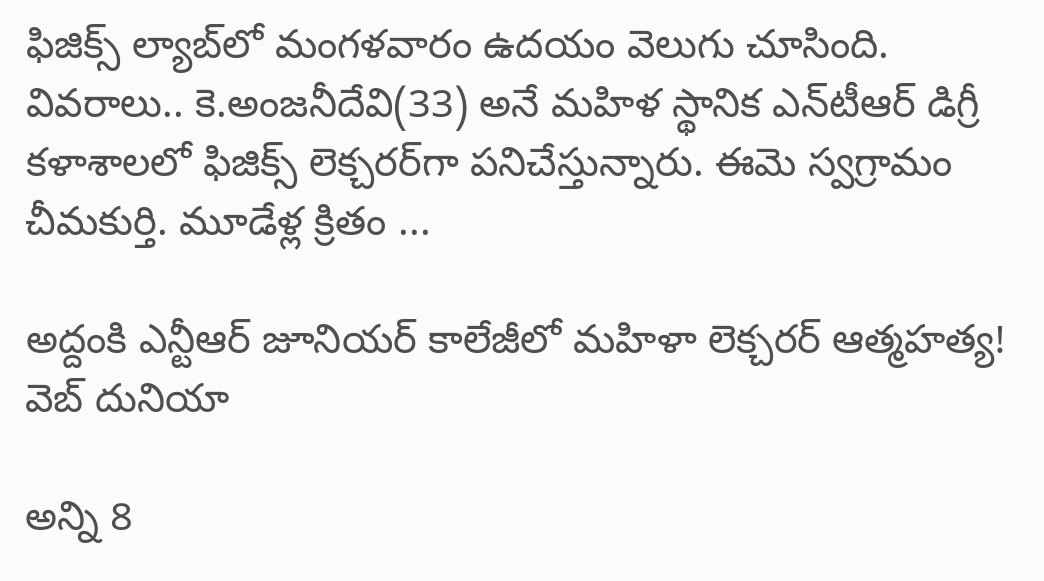ఫిజిక్స్ ల్యాబ్‌లో మంగళవారం ఉదయం వెలుగు చూసింది. వివరాలు.. కె.అంజనీదేవి(33) అనే మహిళ స్థానిక ఎన్‌టీఆర్ డిగ్రీ కళాశాలలో ఫిజిక్స్ లెక్చరర్‌గా పనిచేస్తున్నారు. ఈమె స్వగ్రామం చీమకుర్తి. మూడేళ్ల క్రితం ...

అద్దంకి ఎన్టీఆర్ జూనియర్ కాలేజీలో మహిళా లెక్చరర్ ఆత్మహత్య!   వెబ్ దునియా

అన్ని 8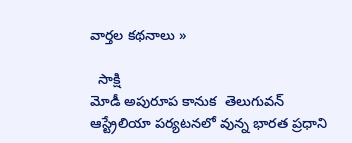వార్తల కథనాలు »

  సాక్షి
మోడీ అపురూప కానుక  తెలుగువన్
ఆస్ట్రేలియా పర్యటనలో వున్న భారత ప్రధాని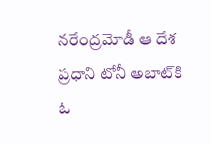నరేంద్రమోడీ ఆ దేశ ప్రధాని టోనీ అబాట్‌కి ఓ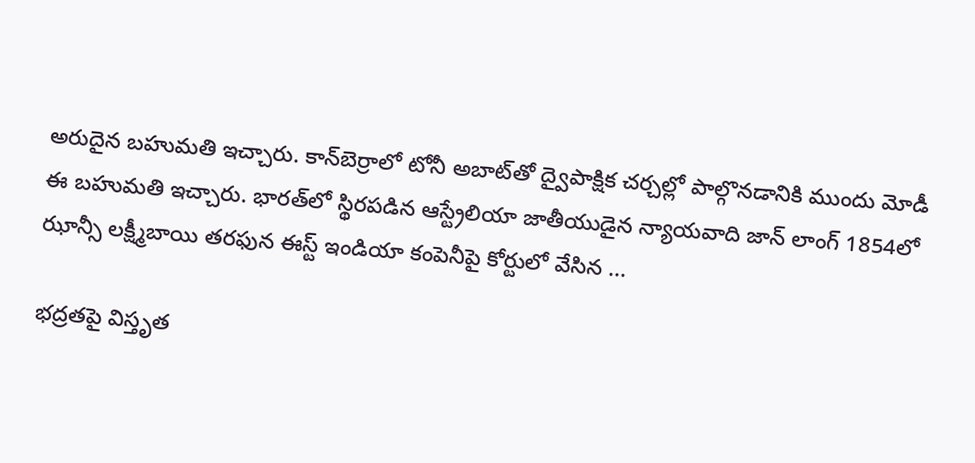అరుదైన బహుమతి ఇచ్చారు. కాన్‌బెర్రాలో టోనీ అబాట్‌తో ద్వైపాక్షిక చర్చల్లో పాల్గొనడానికి ముందు మోడీ ఈ బహుమతి ఇచ్చారు. భారత్‌లో స్థిరపడిన ఆస్ట్రేలియా జాతీయుడైన న్యాయవాది జాన్ లాంగ్ 1854లో ఝాన్సీ లక్ష్మీబాయి తరఫున ఈస్ట్ ఇండియా కంపెనీపై కోర్టులో వేసిన ...

భద్రతపై విస్తృత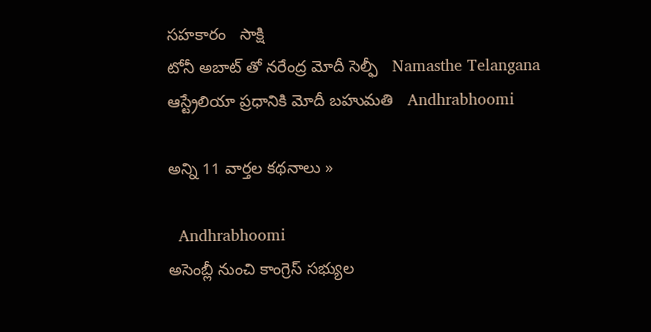సహకారం   సాక్షి
టోనీ అబాట్ తో నరేంద్ర మోదీ సెల్ఫీ   Namasthe Telangana
ఆస్ట్రేలియా ప్రధానికి మోదీ బహుమతి   Andhrabhoomi

అన్ని 11 వార్తల కథనాలు »

  Andhrabhoomi
అసెంబ్లీ నుంచి కాంగ్రెస్ సభ్యుల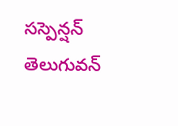సస్పెన్షన్  తెలుగువన్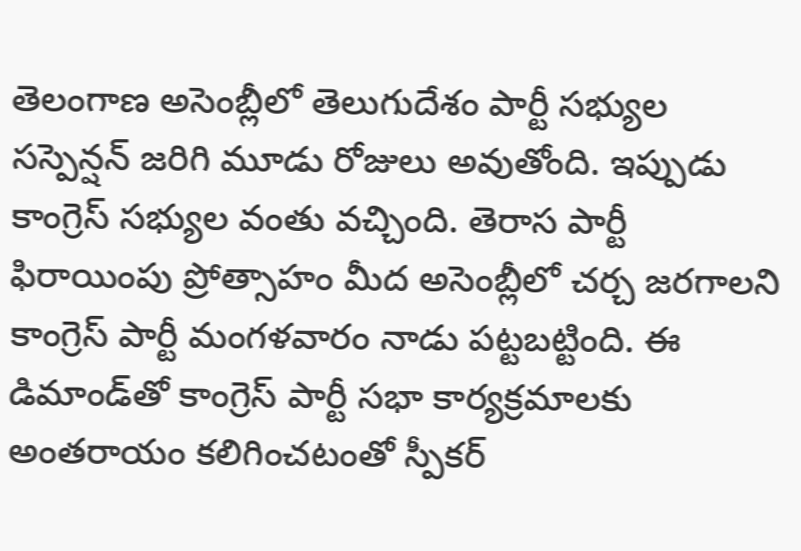తెలంగాణ అసెంబ్లీలో తెలుగుదేశం పార్టీ సభ్యుల సస్పెన్షన్ జరిగి మూడు రోజులు అవుతోంది. ఇప్పుడు కాంగ్రెస్ సభ్యుల వంతు వచ్చింది. తెరాస పార్టీ ఫిరాయింపు ప్రోత్సాహం మీద అసెంబ్లీలో చర్చ జరగాలని కాంగ్రెస్ పార్టీ మంగళవారం నాడు పట్టబట్టింది. ఈ డిమాండ్‌తో కాంగ్రెస్ పార్టీ సభా కార్యక్రమాలకు అంతరాయం కలిగించటంతో స్పీకర్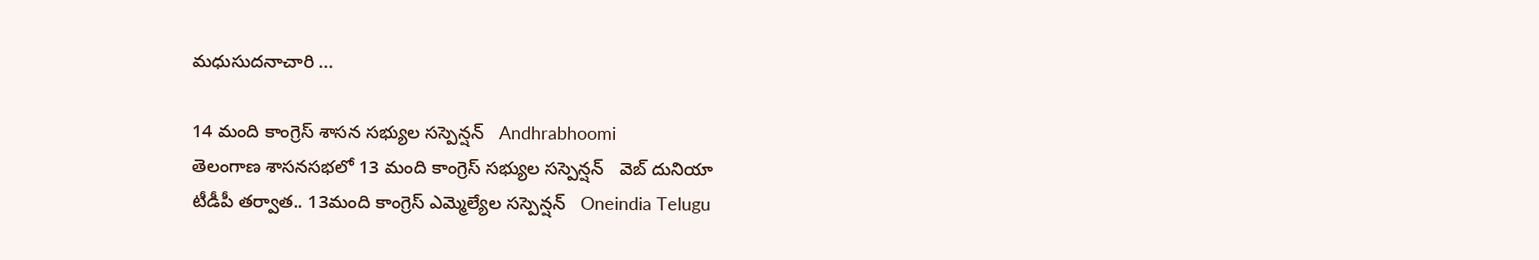మధుసుదనాచారి ...

14 మంది కాంగ్రెస్ శాసన సభ్యుల సస్పెన్షన్   Andhrabhoomi
తెలంగాణ శాసనసభలో 13 మంది కాంగ్రెస్ సభ్యుల సస్పెన్షన్   వెబ్ దునియా
టీడీపీ తర్వాత.. 13మంది కాంగ్రెస్ ఎమ్మెల్యేల సస్పెన్షన్   Oneindia Telugu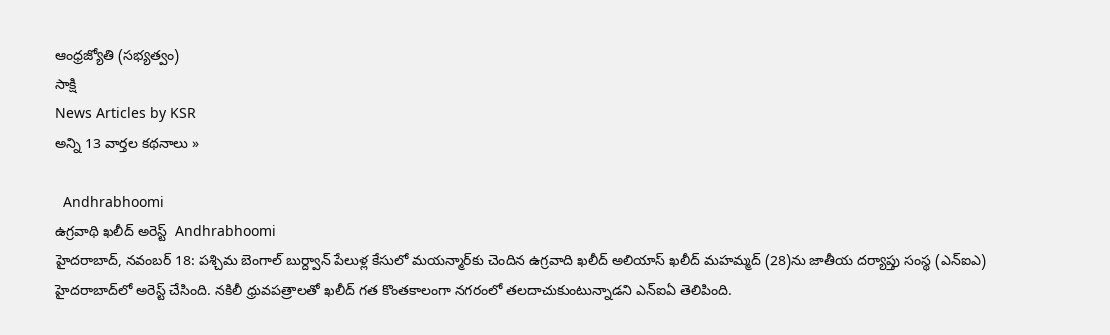ఆంధ్రజ్యోతి (సభ్యత్వం)
సాక్షి
News Articles by KSR
అన్ని 13 వార్తల కథనాలు »

  Andhrabhoomi
ఉగ్రవాథి ఖలీద్ అరెస్ట్  Andhrabhoomi
హైదరాబాద్, నవంబర్ 18: పశ్చిమ బెంగాల్ బుర్ద్వాన్ పేలుళ్ల కేసులో మయన్మార్‌కు చెందిన ఉగ్రవాది ఖలీద్ అలియాస్ ఖలీద్ మహమ్మద్ (28)ను జాతీయ దర్యాప్తు సంస్థ (ఎన్‌ఐఎ) హైదరాబాద్‌లో అరెస్ట్ చేసింది. నకిలీ ధ్రువపత్రాలతో ఖలీద్ గత కొంతకాలంగా నగరంలో తలదాచుకుంటున్నాడని ఎన్‌ఐఏ తెలిపింది.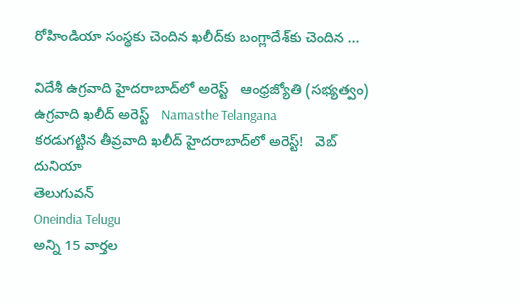రోహిండియా సంస్థకు చెందిన ఖలీద్‌కు బంగ్లాదేశ్‌కు చెందిన ...

విదేశీ ఉగ్రవాది హైదరాబాద్‌లో అరెస్ట్‌   ఆంధ్రజ్యోతి (సభ్యత్వం)
ఉగ్రవాది ఖలీద్ అరెస్ట్   Namasthe Telangana
కరడుగట్టిన తీవ్రవాది ఖలీద్‌ హైదరాబాద్‌లో అరెస్ట్!   వెబ్ దునియా
తెలుగువన్
Oneindia Telugu
అన్ని 15 వార్తల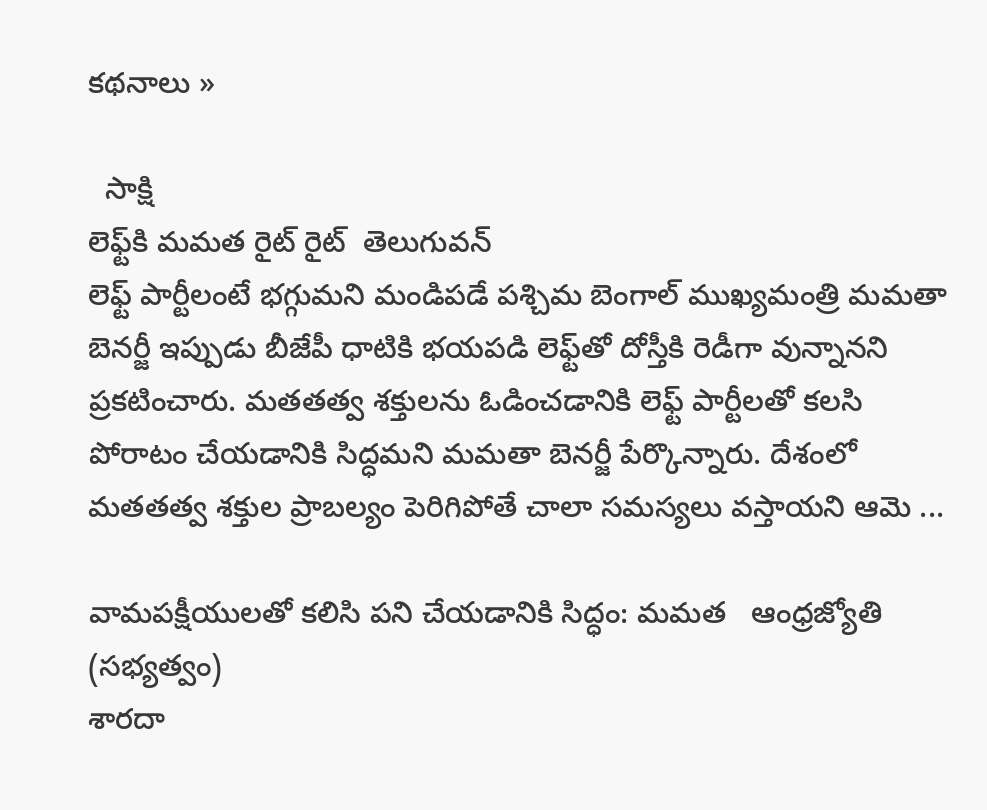కథనాలు »

  సాక్షి
లెఫ్ట్‌కి మమత రైట్ రైట్  తెలుగువన్
లెఫ్ట్ పార్టీలంటే భగ్గుమని మండిపడే పశ్చిమ బెంగాల్ ముఖ్యమంత్రి మమతా బెనర్జీ ఇప్పుడు బీజేపీ ధాటికి భయపడి లెఫ్ట్‌తో దోస్తీకి రెడీగా వున్నానని ప్రకటించారు. మతతత్వ శక్తులను ఓడించడానికి లెఫ్ట్ పార్టీలతో కలసి పోరాటం చేయడానికి సిద్ధమని మమతా బెనర్జీ పేర్కొన్నారు. దేశంలో మతతత్వ శక్తుల ప్రాబల్యం పెరిగిపోతే చాలా సమస్యలు వస్తాయని ఆమె ...

వామపక్షీయులతో కలిసి పని చేయడానికి సిద్ధం: మమత   ఆంధ్రజ్యోతి (సభ్యత్వం)
శారదా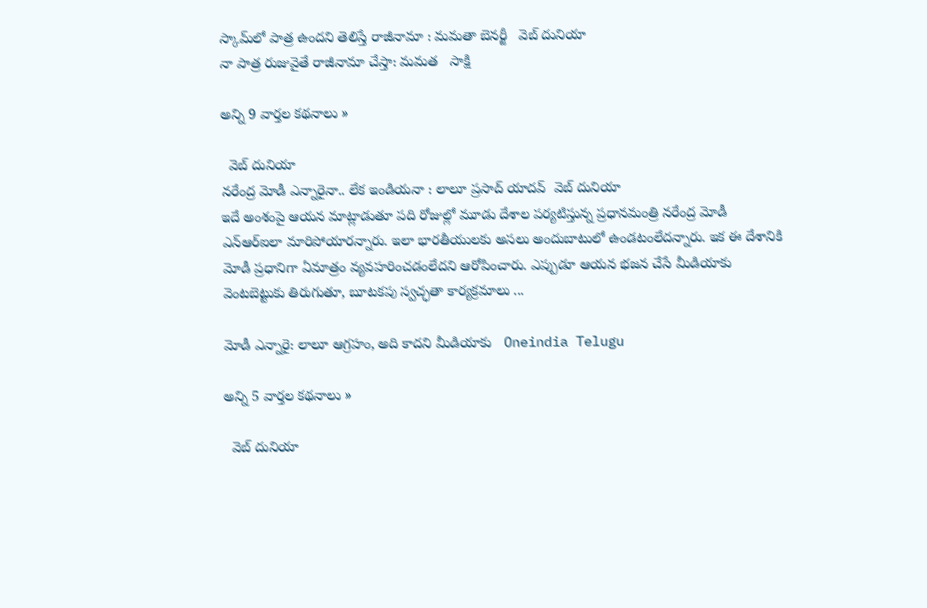స్కామ్‌లో పాత్ర ఉందని తెలిస్తే రాజీనామా : మమతా బెనర్జీ   వెబ్ దునియా
నా పాత్ర రుజువైతే రాజీనామా చేస్తా: మమత   సాక్షి

అన్ని 9 వార్తల కథనాలు »

  వెబ్ దునియా
నరేంద్ర మోడీ ఎన్నారైనా.. లేక ఇండియనా : లాలూ ప్రసాద్ యాదవ్  వెబ్ దునియా
ఇదే అంశంపై ఆయన మాట్లాడుతూ పది రోజుల్లో మూడు దేశాల పర్యటిస్తున్న ప్రధానమంత్రి నరేంద్ర మోడీ ఎన్‌ఆర్ఐలా మారిపోయారన్నారు. ఇలా భారతీయులకు అసలు అందుబాటులో ఉండటంలేదన్నారు. ఇక ఈ దేశానికి మోడీ ప్రధానిగా ఏమాత్రం వ్యవహరించడంలేదని ఆరోపించారు. ఎప్పుడూ ఆయన భజన చేసే మీడియాకు వెంటబెట్టుకు తిరుగుతూ, బూటకపు స్వచ్ఛతా కార్యక్రమాలు ...

మోడీ ఎన్నారై: లాలూ ఆగ్రహం, అది కాదని మీడియాకు   Oneindia Telugu

అన్ని 5 వార్తల కథనాలు »

  వెబ్ దునియా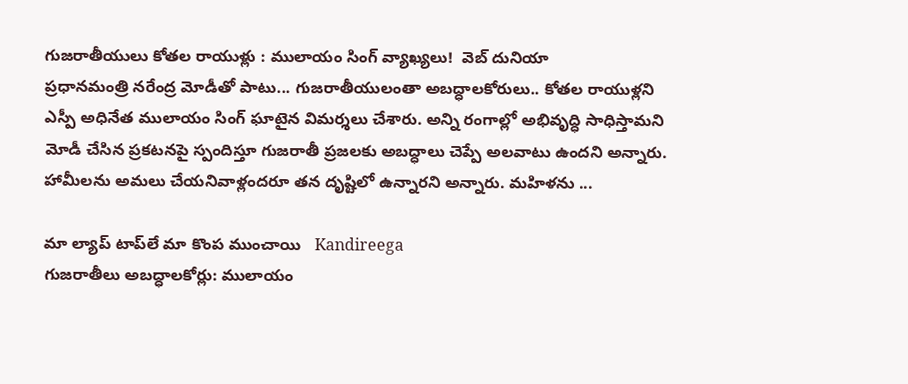గుజరాతీయులు కోతల రాయుళ్లు : ములాయం సింగ్ వ్యాఖ్యలు!  వెబ్ దునియా
ప్రధానమంత్రి నరేంద్ర మోడీతో పాటు... గుజరాతీయులంతా అబద్ధాలకోరులు.. కోతల రాయుళ్లని ఎస్పీ అధినేత ములాయం సింగ్ ఘాటైన విమర్శలు చేశారు. అన్ని రంగాల్లో అభివృద్ధి సాధిస్తామని మోడీ చేసిన ప్రకటనపై స్పందిస్తూ గుజరాతీ ప్రజలకు అబద్ధాలు చెప్పే అలవాటు ఉందని అన్నారు. హామీలను అమలు చేయనివాళ్లందరూ తన దృష్టిలో ఉన్నారని అన్నారు. మహిళను ...

మా ల్యాప్‌ టాప్‌లే మా కొంప ముంచాయి   Kandireega
గుజరాతీలు అబద్ధాలకోర్లు: ములాయం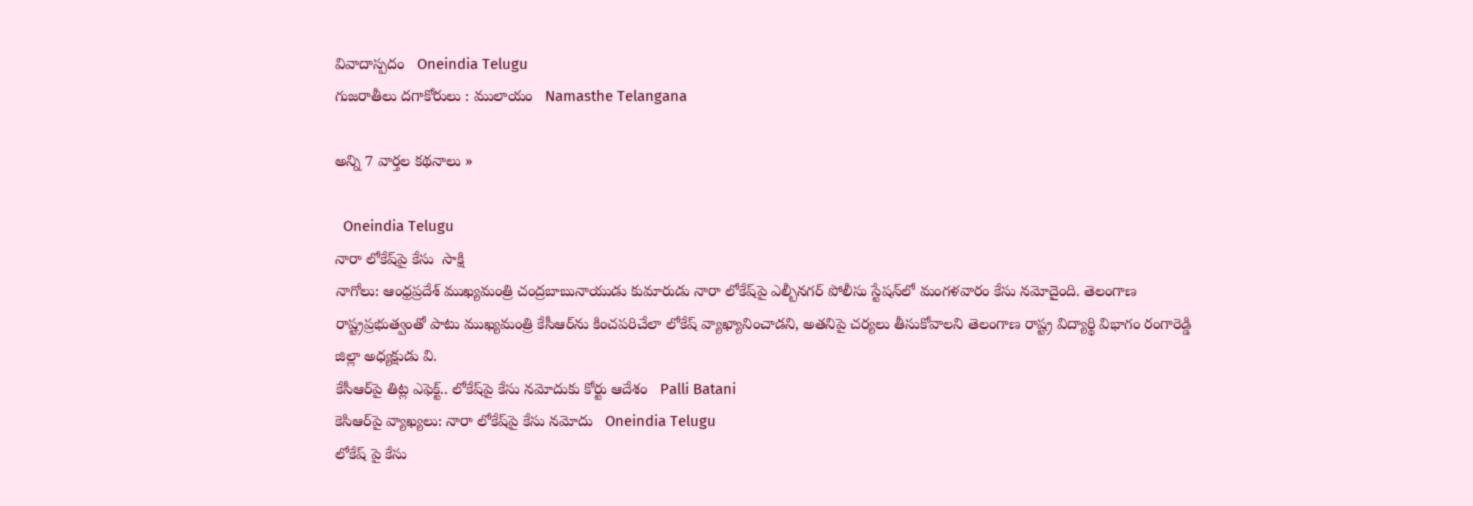వివాదాస్పదం   Oneindia Telugu
గుజరాతీలు దగాకోరులు : ములాయం   Namasthe Telangana

అన్ని 7 వార్తల కథనాలు »

  Oneindia Telugu
నారా లోకేష్‌పై కేసు  సాక్షి
నాగోలు: ఆంధ్రప్రదేశ్ ముఖ్యమంత్రి చంద్రబాబునాయుడు కుమారుడు నారా లోకేష్‌పై ఎల్బీనగర్ పోలీసు స్టేషన్‌లో మంగళవారం కేసు నమోదైంది. తెలంగాణ రాష్ట్రప్రభుత్వంతో పాటు ముఖ్యమంత్రి కేసీఆర్‌ను కించపరిచేలా లోకేష్ వ్యాఖ్యానించాడని, అతనిపై చర్యలు తీసుకోవాలని తెలంగాణ రాష్ట్ర విద్యార్థి విభాగం రంగారెడ్డి జిల్లా అధ్యక్షుడు వి.
కేసీఆర్‌పై తిట్ల ఎఫెక్ట్.. లోకేష్‌పై కేసు నమోదుకు కోర్టు ఆదేశం   Palli Batani
కెసిఆర్‌పై వ్యాఖ్యలు: నారా లోకేష్‌పై కేసు నమోదు   Oneindia Telugu
లోకేష్ పై కేసు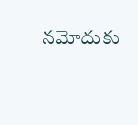నమోదుకు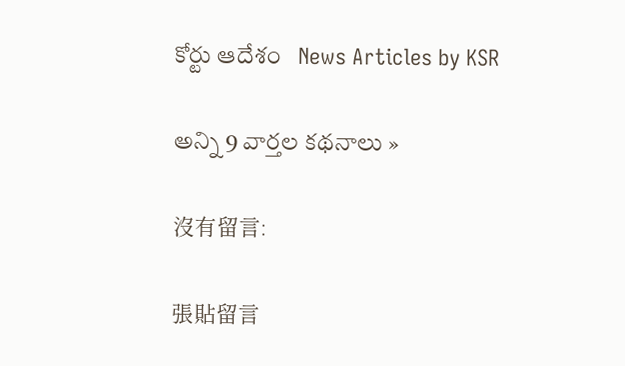కోర్టు ఆదేశం   News Articles by KSR

అన్ని 9 వార్తల కథనాలు »

沒有留言:

張貼留言